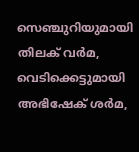സെഞ്ചുറിയുമായി തിലക് വർമ, വെടിക്കെട്ടുമായി അഭിഷേക് ശർമ,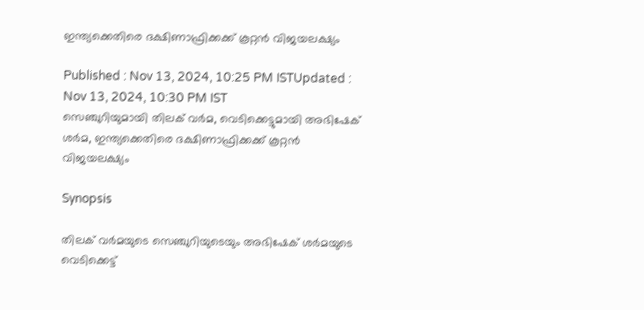ഇന്ത്യക്കെതിരെ ദക്ഷിണാഫ്രിക്കക്ക് കൂറ്റൻ വിജയലക്ഷ്യം

Published : Nov 13, 2024, 10:25 PM ISTUpdated : Nov 13, 2024, 10:30 PM IST
സെഞ്ചുറിയുമായി തിലക് വർമ, വെടിക്കെട്ടുമായി അഭിഷേക് ശർമ, ഇന്ത്യക്കെതിരെ ദക്ഷിണാഫ്രിക്കക്ക് കൂറ്റൻ വിജയലക്ഷ്യം

Synopsis

തിലക് വര്‍മയുടെ സെഞ്ചുറിയുടെയും അഭിഷേക് ശര്‍മയുടെ വെടിക്കെട്ട്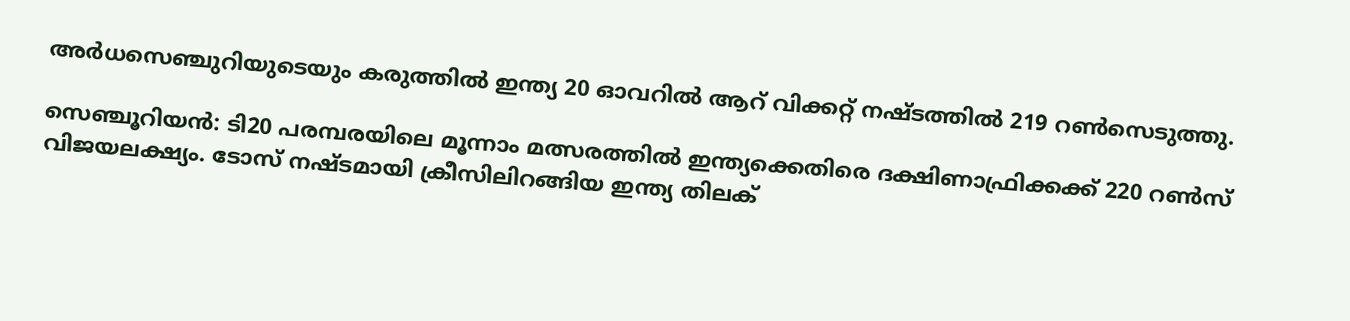അര്‍ധസെഞ്ചുറിയുടെയും കരുത്തില്‍ ഇന്ത്യ 20 ഓവറില്‍ ആറ് വിക്കറ്റ് നഷ്ടത്തില്‍ 219 റണ്‍സെടുത്തു.

സെഞ്ചൂറിയന്‍: ടി20 പരമ്പരയിലെ മൂന്നാം മത്സരത്തില്‍ ഇന്ത്യക്കെതിരെ ദക്ഷിണാഫ്രിക്കക്ക് 220 റണ്‍സ് വിജയലക്ഷ്യം. ടോസ് നഷ്ടമായി ക്രീസിലിറങ്ങിയ ഇന്ത്യ തിലക്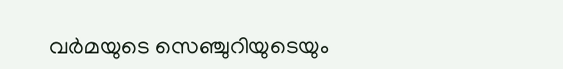വര്‍മയുടെ സെഞ്ചുറിയുടെയും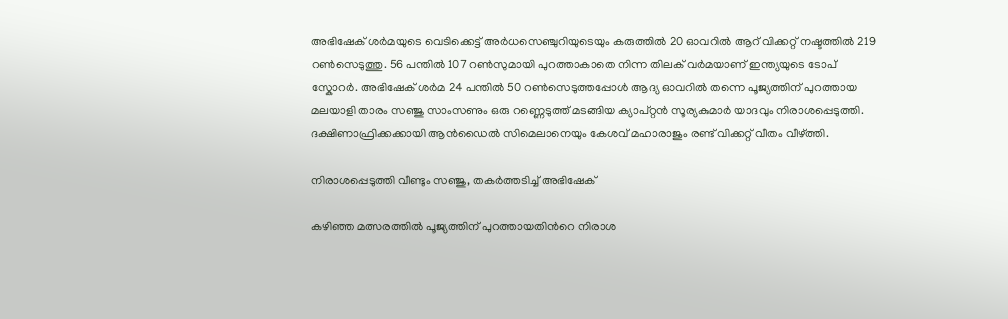അഭിഷേക് ശര്‍മയുടെ വെടിക്കെട്ട് അര്‍ധസെഞ്ചുറിയുടെയും കരുത്തില്‍ 20 ഓവറില്‍ ആറ് വിക്കറ്റ് നഷ്ടത്തില്‍ 219 റണ്‍സെടുത്തു. 56 പന്തില്‍ 107 റണ്‍സുമായി പുറത്താകാതെ നിന്ന തിലക് വര്‍മയാണ് ഇന്ത്യയുടെ ടോപ് സ്കോറര്‍. അഭിഷേക് ശര്‍മ 24 പന്തില്‍ 50 റണ്‍സെടുത്തപ്പോള്‍ ആദ്യ ഓവറില്‍ തന്നെ പൂജ്യത്തിന് പുറത്തായ മലയാളി താരം സഞ്ജു സാംസണും ഒരു റണ്ണെടുത്ത് മടങ്ങിയ ക്യാപ്റ്റന്‍ സൂര്യകുമാര്‍ യാദവും നിരാശപ്പെടുത്തി. ദക്ഷിണാഫ്രിക്കക്കായി ആന്‍ഡൈല്‍ സിമെലാനെയും കേശവ് മഹാരാജും രണ്ട് വിക്കറ്റ് വീതം വീഴ്ത്തി.

നിരാശപ്പെടുത്തി വീണ്ടും സഞ്ജു, തകര്‍ത്തടിച്ച് അഭിഷേക്

കഴിഞ്ഞ മത്സരത്തില്‍ പൂജ്യത്തിന് പുറത്തായതിന്‍റെ നിരാശ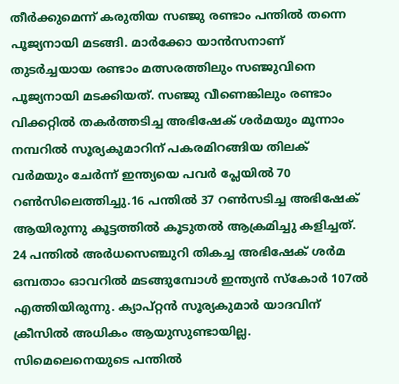തീര്‍ക്കുമെന്ന് കരുതിയ സഞ്ജു രണ്ടാം പന്തില്‍ തന്നെ പൂജ്യനായി മടങ്ങി. മാര്‍ക്കോ യാന്‍സനാണ് തുടര്‍ച്ചയായ രണ്ടാം മത്സരത്തിലും സഞ്ജുവിനെ പൂജ്യനായി മടക്കിയത്. സഞ്ജു വീണെങ്കിലും രണ്ടാം വിക്കറ്റില്‍ തകര്‍ത്തടിച്ച അഭിഷേക് ശര്‍മയും മൂന്നാം നമ്പറില്‍ സൂര്യകുമാറിന് പകരമിറങ്ങിയ തിലക് വര്‍മയും ചേര്‍ന്ന് ഇന്ത്യയെ പവര്‍ പ്ലേയില്‍ 70 റണ്‍സിലെത്തിച്ചു.16 പന്തില്‍ 37 റണ്‍സടിച്ച അഭിഷേക് ആയിരുന്നു കൂട്ടത്തില്‍ കൂടുതല്‍ ആക്രമിച്ചു കളിച്ചത്. 24 പന്തില്‍ അര്‍ധസെഞ്ചുറി തികച്ച അഭിഷേക് ശര്‍മ ഒമ്പതാം ഓവറില്‍ മടങ്ങുമ്പോള്‍ ഇന്ത്യൻ സ്കോര്‍ 107ല്‍ എത്തിയിരുന്നു. ക്യാപ്റ്റന്‍ സൂര്യകുമാര്‍ യാദവിന് ക്രീസില്‍ അധികം ആയുസുണ്ടായില്ല. സിമെലെനെയുടെ പന്തില്‍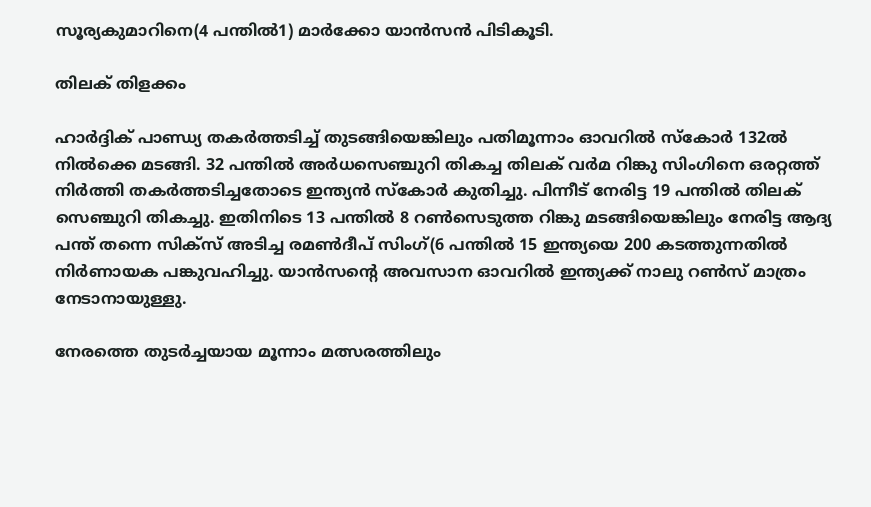സൂര്യകുമാറിനെ(4 പന്തില്‍1) മാര്‍ക്കോ യാന്‍സന്‍ പിടികൂടി.

തിലക് തിളക്കം

ഹാര്‍ദ്ദിക് പാണ്ഡ്യ തകര്‍ത്തടിച്ച് തുടങ്ങിയെങ്കിലും പതിമൂന്നാം ഓവറില്‍ സ്കോര്‍ 132ല്‍ നില്‍ക്കെ മടങ്ങി. 32 പന്തില്‍ അര്‍ധസെഞ്ചുറി തികച്ച തിലക് വര്‍മ റിങ്കു സിംഗിനെ ഒരറ്റത്ത് നിര്‍ത്തി തകര്‍ത്തടിച്ചതോടെ ഇന്ത്യൻ സ്കോര്‍ കുതിച്ചു. പിന്നീട് നേരിട്ട 19 പന്തില്‍ തിലക് സെഞ്ചുറി തികച്ചു. ഇതിനിടെ 13 പന്തില്‍ 8 റണ്‍സെടുത്ത റിങ്കു മടങ്ങിയെങ്കിലും നേരിട്ട ആദ്യ പന്ത് തന്നെ സിക്സ് അടിച്ച രമണ്‍ദീപ് സിംഗ്(6 പന്തില്‍ 15 ഇന്ത്യയെ 200 കടത്തുന്നതില്‍ നിര്‍ണായക പങ്കുവഹിച്ചു. യാന്‍സന്‍റെ അവസാന ഓവറില്‍ ഇന്ത്യക്ക് നാലു റണ്‍സ് മാത്രം നേടാനായുള്ളു.

നേരത്തെ തുടര്‍ച്ചയായ മൂന്നാം മത്സരത്തിലും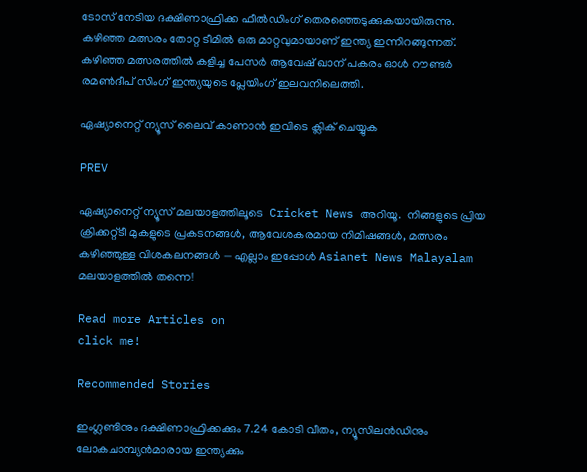ടോസ് നേടിയ ദക്ഷിണാഫ്രിക്ക ഫീല്‍ഡിംഗ് തെരഞ്ഞെടുക്കുകയായിരുന്നു. കഴിഞ്ഞ മത്സരം തോറ്റ ടീമില്‍ ഒരു മാറ്റവുമായാണ് ഇന്ത്യ ഇന്നിറങ്ങുന്നത്. കഴിഞ്ഞ മത്സരത്തില്‍ കളിച്ച പേസര്‍ ആവേഷ് ഖാന് പകരം ഓള്‍ റൗണ്ടര്‍ രമണ്‍ദീപ് സിംഗ് ഇന്ത്യയുടെ പ്ലേയിംഗ് ഇലവനിലെത്തി.

ഏഷ്യാനെറ്റ് ന്യൂസ് ലൈവ് കാണാന്‍ ഇവിടെ ക്ലിക് ചെയ്യുക

PREV

ഏഷ്യാനെറ്റ് ന്യൂസ് മലയാളത്തിലൂടെ  Cricket News അറിയൂ.  നിങ്ങളുടെ പ്രിയ ക്രിക്കറ്റ്ടീ മുകളുടെ പ്രകടനങ്ങൾ, ആവേശകരമായ നിമിഷങ്ങൾ, മത്സരം കഴിഞ്ഞുള്ള വിശകലനങ്ങൾ — എല്ലാം ഇപ്പോൾ Asianet News Malayalam മലയാളത്തിൽ തന്നെ!

Read more Articles on
click me!

Recommended Stories

ഇംഗ്ലണ്ടിനും ദക്ഷിണാഫ്രിക്കക്കും 7.24 കോടി വീതം, ന്യൂസിലന്‍ഡിനും ലോകചാമ്പ്യൻമാരായ ഇന്ത്യക്കും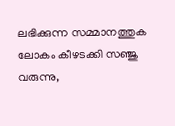ലഭിക്കുന്ന സമ്മാനത്തുക
ലോകം കീഴടക്കി സഞ്ജു വരുന്നു,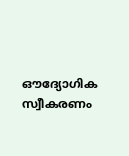ഔദ്യോഗിക സ്വീകരണം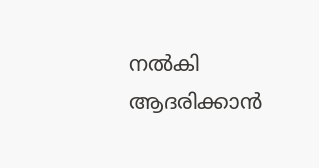നൽകി ആദരിക്കാന്‍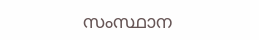സംസ്ഥാന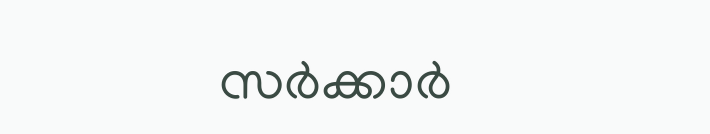സര്‍ക്കാര്‍